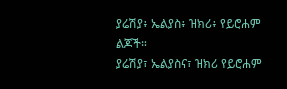ያሬሽያ፥ ኤልያስ፥ ዝክሪ፥ የይሮሐም ልጆች።
ያሬሽያ፣ ኤልያስና፣ ዝክሪ የይሮሐም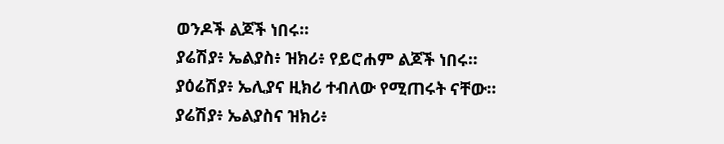ወንዶች ልጆች ነበሩ።
ያሬሽያ፥ ኤልያስ፥ ዝክሪ፥ የይሮሐም ልጆች ነበሩ።
ያዕሬሽያ፥ ኤሊያና ዚክሪ ተብለው የሚጠሩት ናቸው።
ያሬሽያ፥ ኤልያስና ዝክሪ፥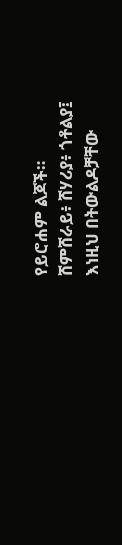የይሮሐም ልጆች።
ሸምሸራይ፥ ሸሃሪያ፥ ጎቶልያ፤
እነዚህ በትውልዶቻቸው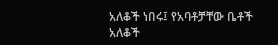አለቆች ነበሩ፤ የአባቶቻቸው ቤቶች አለቆች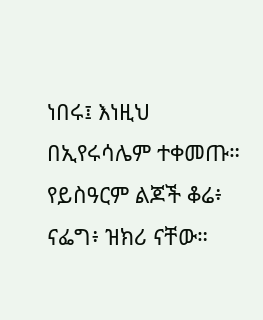ነበሩ፤ እነዚህ በኢየሩሳሌም ተቀመጡ።
የይስዓርም ልጆች ቆሬ፥ ናፌግ፥ ዝክሪ ናቸው።